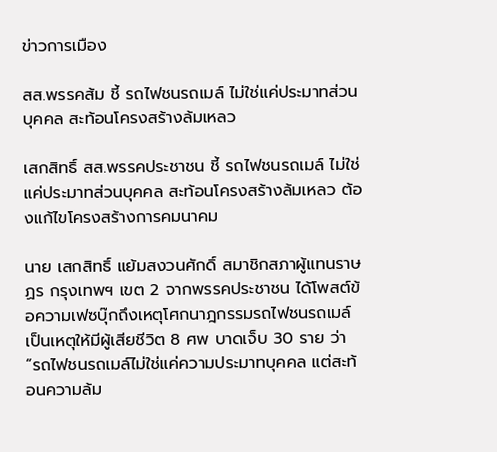ข่าวการเมือง

สส.พรรคส้ม ชี้ รถไฟชนรถเมล์ ไม่ใช่แค่ประมาทส่วนบุคคล สะท้อนโครงสร้างล้มเหลว

เสกสิทธิ์ สส.พรรคประชาชน ชี้ รถไฟชนรถเมล์ ไม่ใช่แค่ประมาทส่วนบุคคล สะท้อนโครงสร้างล้มเหลว ต้องแก้ไขโครงสร้างการคมนาคม

นาย เสกสิทธิ์ แย้มสงวนศักดิ์ สมาชิกสภาผู้แทนราษฏร กรุงเทพฯ เขต 2 จากพรรคประชาชน ได้โพสต์ข้อความเฟซบุ๊กถึงเหตุโศกนาฎกรรมรถไฟชนรถเมล์ เป็นเหตุให้มีผู้เสียชีวิต 8 ศพ บาดเจ็บ 30 ราย ว่า “รถไฟชนรถเมล์ไม่ใช่แค่ความประมาทบุคคล แต่สะท้อนความล้ม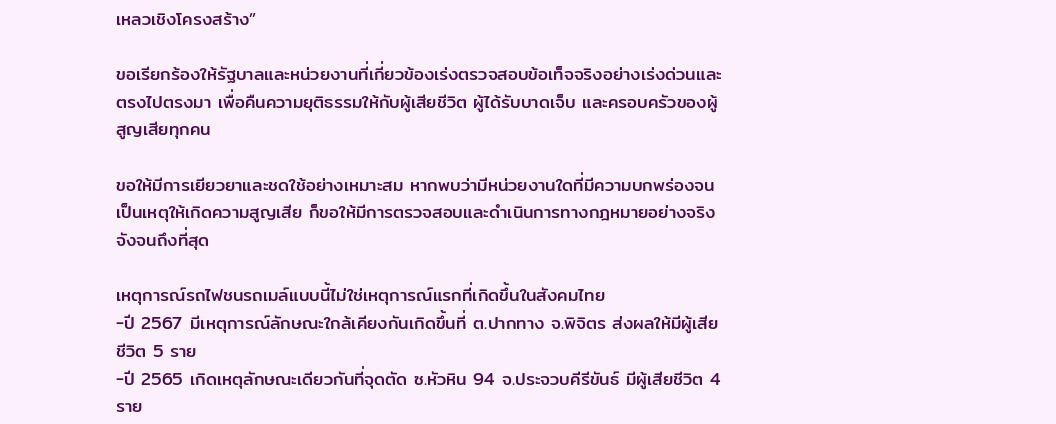เหลวเชิงโครงสร้าง”

ขอเรียกร้องให้รัฐบาลและหน่วยงานที่เกี่ยวข้องเร่งตรวจสอบข้อเท็จจริงอย่างเร่งด่วนและตรงไปตรงมา เพื่อคืนความยุติธรรมให้กับผู้เสียชีวิต ผู้ได้รับบาดเจ็บ และครอบครัวของผู้สูญเสียทุกคน

ขอให้มีการเยียวยาและชดใช้อย่างเหมาะสม หากพบว่ามีหน่วยงานใดที่มีความบกพร่องจนเป็นเหตุให้เกิดความสูญเสีย ก็ขอให้มีการตรวจสอบและดำเนินการทางกฎหมายอย่างจริงจังจนถึงที่สุด

เหตุการณ์รถไฟชนรถเมล์แบบนี้ไม่ใช่เหตุการณ์แรกที่เกิดขึ้นในสังคมไทย
-ปี 2567 มีเหตุการณ์ลักษณะใกล้เคียงกันเกิดขึ้นที่ ต.ปากทาง จ.พิจิตร ส่งผลให้มีผู้เสียชีวิต 5 ราย
-ปี 2565 เกิดเหตุลักษณะเดียวกันที่จุดตัด ซ.หัวหิน 94 จ.ประจวบคีรีขันธ์ มีผู้เสียชีวิต 4 ราย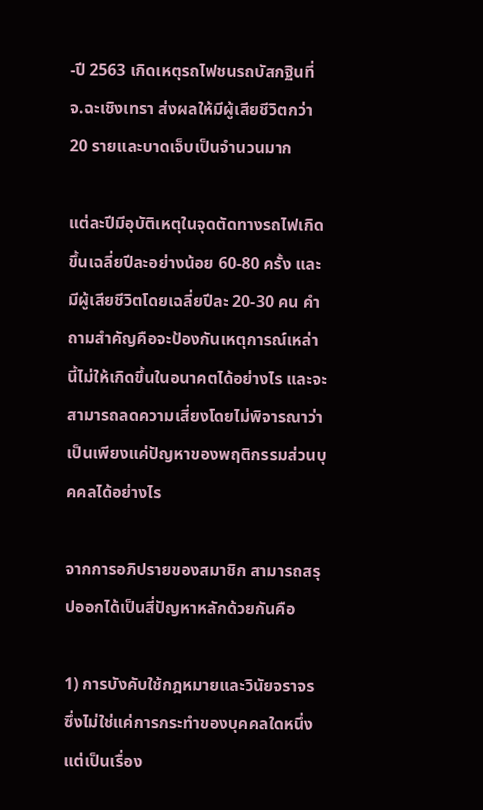-ปี 2563 เกิดเหตุรถไฟชนรถบัสกฐินที่ จ.ฉะเชิงเทรา ส่งผลให้มีผู้เสียชีวิตกว่า 20 รายและบาดเจ็บเป็นจำนวนมาก

แต่ละปีมีอุบัติเหตุในจุดตัดทางรถไฟเกิดขึ้นเฉลี่ยปีละอย่างน้อย 60-80 ครั้ง และมีผู้เสียชีวิตโดยเฉลี่ยปีละ 20-30 คน คำถามสำคัญคือจะป้องกันเหตุการณ์เหล่านี้ไม่ให้เกิดขึ้นในอนาคตได้อย่างไร และจะสามารถลดความเสี่ยงโดยไม่พิจารณาว่าเป็นเพียงแค่ปัญหาของพฤติกรรมส่วนบุคคลได้อย่างไร

จากการอภิปรายของสมาชิก สามารถสรุปออกได้เป็นสี่ปัญหาหลักด้วยกันคือ

1) การบังคับใช้กฎหมายและวินัยจราจร ซึ่งไม่ใช่แค่การกระทำของบุคคลใดหนึ่ง แต่เป็นเรื่อง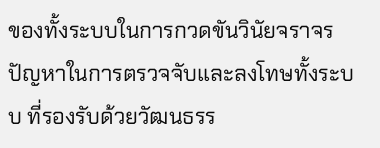ของทั้งระบบในการกวดขันวินัยจราจร ปัญหาในการตรวจจับและลงโทษทั้งระบบ ที่รองรับด้วยวัฒนธรร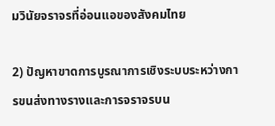มวินัยจราจรที่อ่อนแอของสังคมไทย

2) ปัญหาขาดการบูรณาการเชิงระบบระหว่างการขนส่งทางรางและการจราจรบน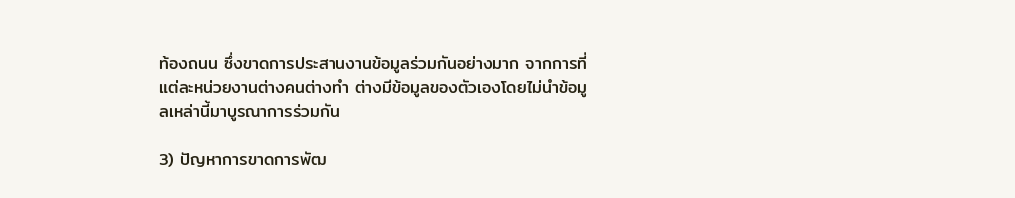ท้องถนน ซึ่งขาดการประสานงานข้อมูลร่วมกันอย่างมาก จากการที่แต่ละหน่วยงานต่างคนต่างทำ ต่างมีข้อมูลของตัวเองโดยไม่นำข้อมูลเหล่านี้มาบูรณาการร่วมกัน

3) ปัญหาการขาดการพัฒ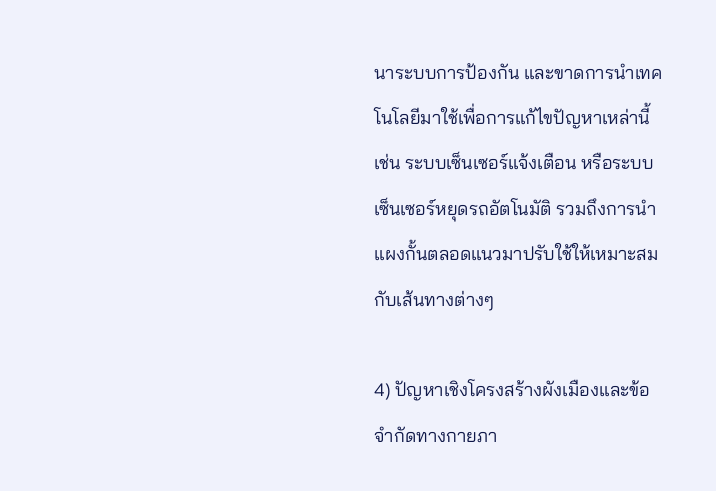นาระบบการป้องกัน และขาดการนำเทคโนโลยีมาใช้เพื่อการแก้ไขปัญหาเหล่านี้ เช่น ระบบเซ็นเซอร์แจ้งเตือน หรือระบบเซ็นเซอร์หยุดรถอัตโนมัติ รวมถึงการนำแผงกั้นตลอดแนวมาปรับใช้ให้เหมาะสมกับเส้นทางต่างๆ

4) ปัญหาเชิงโครงสร้างผังเมืองและข้อจำกัดทางกายภา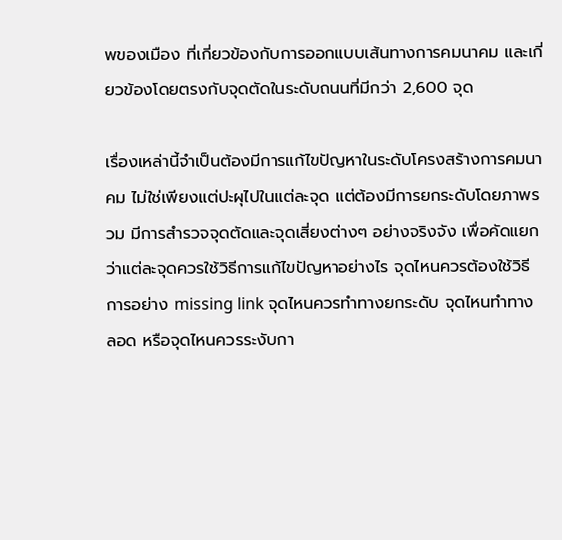พของเมือง ที่เกี่ยวข้องกับการออกแบบเส้นทางการคมนาคม และเกี่ยวข้องโดยตรงกับจุดตัดในระดับถนนที่มีกว่า 2,600 จุด

เรื่องเหล่านี้จำเป็นต้องมีการแก้ไขปัญหาในระดับโครงสร้างการคมนาคม ไม่ใช่เพียงแต่ปะผุไปในแต่ละจุด แต่ต้องมีการยกระดับโดยภาพรวม มีการสำรวจจุดตัดและจุดเสี่ยงต่างๆ อย่างจริงจัง เพื่อคัดแยกว่าแต่ละจุดควรใช้วิธีการแก้ไขปัญหาอย่างไร จุดไหนควรต้องใช้วิธีการอย่าง missing link จุดไหนควรทำทางยกระดับ จุดไหนทำทางลอด หรือจุดไหนควรระงับกา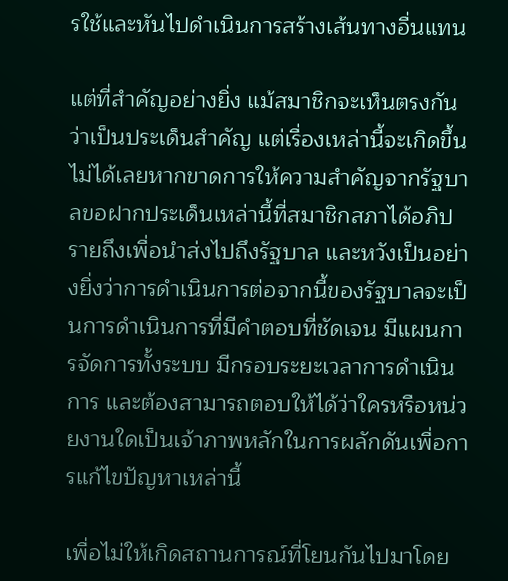รใช้และหันไปดำเนินการสร้างเส้นทางอื่นแทน

แต่ที่สำคัญอย่างยิ่ง แม้สมาชิกจะเห็นตรงกันว่าเป็นประเด็นสำคัญ แต่เรื่องเหล่านี้จะเกิดขึ้นไม่ได้เลยหากขาดการให้ความสำคัญจากรัฐบาลขอฝากประเด็นเหล่านี้ที่สมาชิกสภาได้อภิปรายถึงเพื่อนำส่งไปถึงรัฐบาล และหวังเป็นอย่างยิ่งว่าการดำเนินการต่อจากนี้ของรัฐบาลจะเป็นการดำเนินการที่มีคำตอบที่ชัดเจน มีแผนการจัดการทั้งระบบ มีกรอบระยะเวลาการดำเนินการ และต้องสามารถตอบให้ได้ว่าใครหรือหน่วยงานใดเป็นเจ้าภาพหลักในการผลักดันเพื่อการแก้ไขปัญหาเหล่านี้

เพื่อไม่ให้เกิดสถานการณ์ที่โยนกันไปมาโดย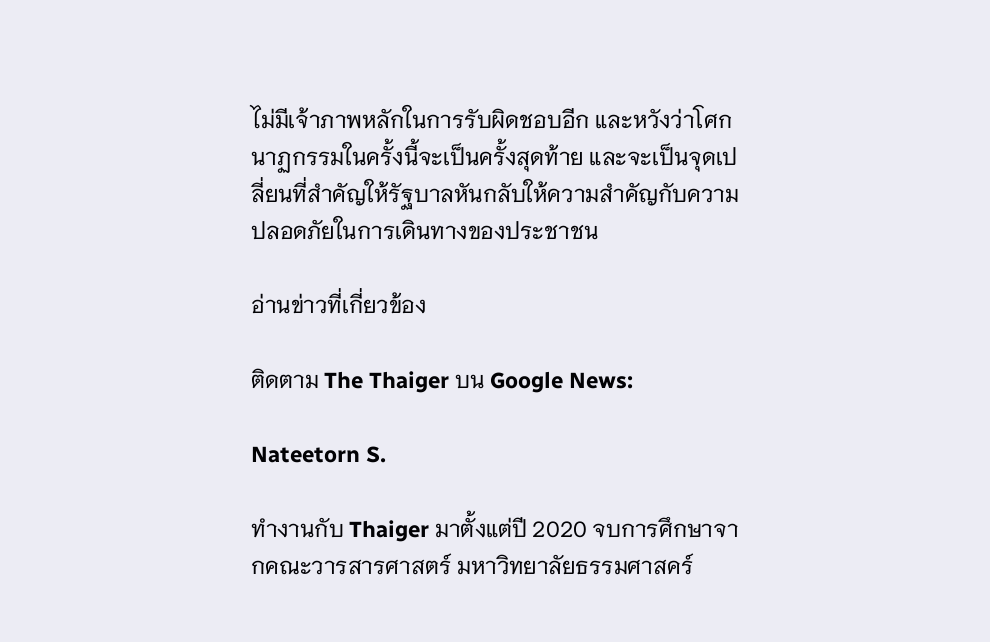ไม่มีเจ้าภาพหลักในการรับผิดชอบอีก และหวังว่าโศกนาฏกรรมในครั้งนี้จะเป็นครั้งสุดท้าย และจะเป็นจุดเปลี่ยนที่สำคัญให้รัฐบาลหันกลับให้ความสำคัญกับความปลอดภัยในการเดินทางของประชาชน

อ่านข่าวที่เกี่ยวข้อง

ติดตาม The Thaiger บน Google News:

Nateetorn S.

ทำงานกับ Thaiger มาตั้งแต่ปี 2020 จบการศึกษาจากคณะวารสารศาสตร์ มหาวิทยาลัยธรรมศาสคร์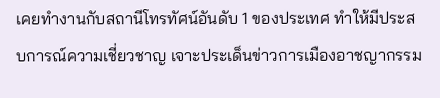เคยทำงานกับสถานีโทรทัศน์อันดับ 1 ของประเทศ ทำให้มีประสบการณ์ความเชี่ยวชาญ เจาะประเด็นข่าวการเมืองอาชญากรรม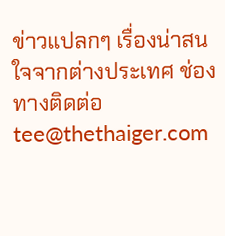ข่าวแปลกๆ เรื่องน่าสนใจจากต่างประเทศ ช่องทางติดต่อ tee@thethaiger.com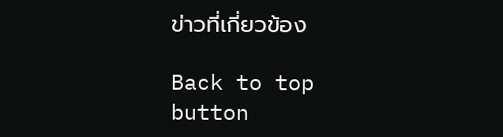ข่าวที่เกี่ยวข้อง

Back to top button